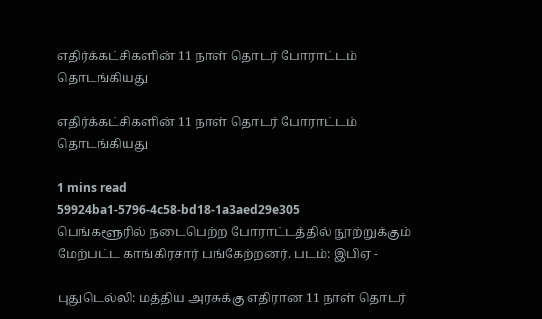எதிர்க்கட்சிகளின் 11 நாள் தொடர் போராட்டம் தொடங்கியது

எதிர்க்கட்சிகளின் 11 நாள் தொடர் போராட்டம் தொடங்கியது

1 mins read
59924ba1-5796-4c58-bd18-1a3aed29e305
பெங்களூரில் நடைபெற்ற போராட்டத்தில் நூற்றுக்கும் மேற்பட்ட காங்கிரசார் பங்கேற்றனர். படம்: இபிஏ -

புதுடெல்லி: மத்திய அரசுக்கு எதிரான 11 நாள் தொடர்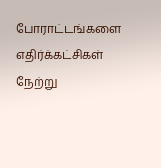போராட்டங்களை எதிர்க்கட்சிகள் நேற்று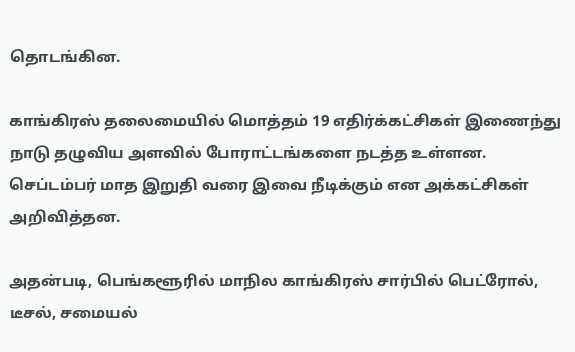தொடங்கின.

காங்கிரஸ் தலைமையில் மொத்தம் 19 எதிர்க்கட்சிகள் இணைந்து நாடு தழுவிய அளவில் போராட்டங்களை நடத்த உள்ளன. செப்டம்பர் மாத இறுதி வரை இவை நீடிக்கும் என அக்கட்சிகள் அறிவித்தன.

அதன்படி, பெங்களூரில் மாநில காங்கிரஸ் சார்பில் பெட்ரோல், டீசல், சமையல்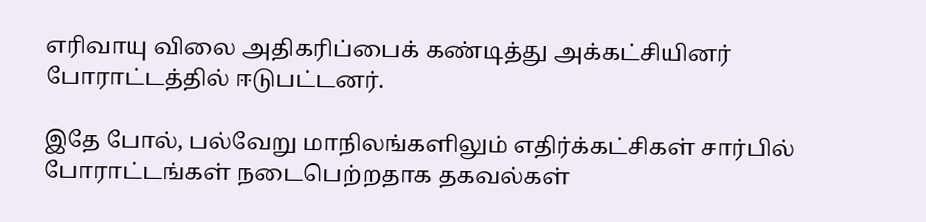எரிவாயு விலை அதிகரிப்பைக் கண்டித்து அக்கட்சியினர் போராட்டத்தில் ஈடுபட்டனர்.

இதே போல், பல்வேறு மாநிலங்களிலும் எதிர்க்கட்சிகள் சார்பில் போராட்டங்கள் நடைபெற்றதாக தகவல்கள்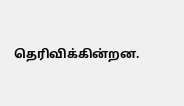தெரிவிக்கின்றன.